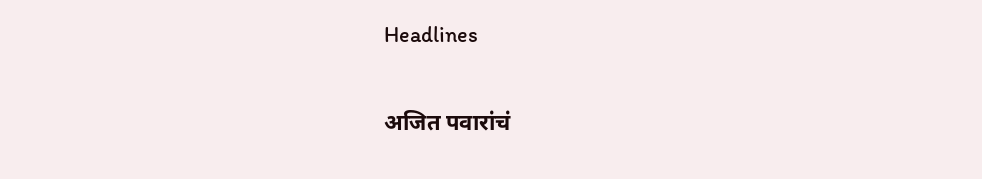Headlines

अजित पवारांचं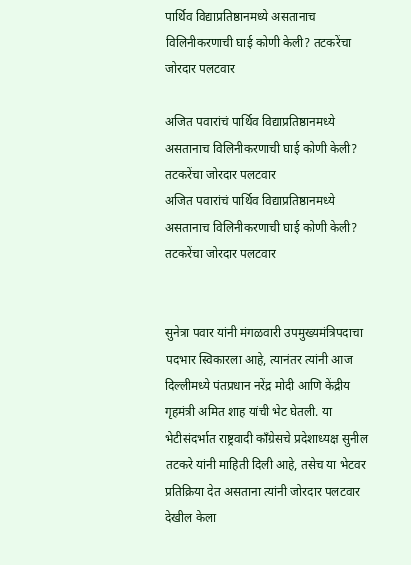पार्थिव विद्याप्रतिष्ठानमध्ये असतानाच विलिनीकरणाची घाई कोणी केली? तटकरेंचा जोरदार पलटवार

अजित पवारांचं पार्थिव विद्याप्रतिष्ठानमध्ये असतानाच विलिनीकरणाची घाई कोणी केली? तटकरेंचा जोरदार पलटवार
अजित पवारांचं पार्थिव विद्याप्रतिष्ठानमध्ये असतानाच विलिनीकरणाची घाई कोणी केली? तटकरेंचा जोरदार पलटवार


सुनेत्रा पवार यांनी मंगळवारी उपमुख्यमंत्रिपदाचा पदभार स्विकारला आहे, त्यानंतर त्यांनी आज दिल्लीमध्ये पंतप्रधान नरेंद्र मोदी आणि केंद्रीय गृहमंत्री अमित शाह यांची भेट घेतली. या भेटीसंदर्भात राष्ट्रवादी काँग्रेसचे प्रदेशाध्यक्ष सुनील तटकरे यांनी माहिती दिली आहे, तसेच या भेटवर प्रतिक्रिया देत असताना त्यांनी जोरदार पलटवार देखील केला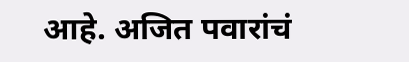आहे. अजित पवारांचं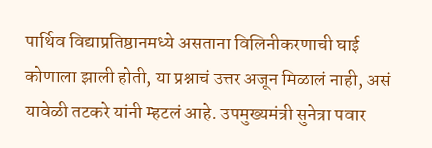पार्थिव विद्याप्रतिष्ठानमध्ये असताना विलिनीकरणाची घाई कोणाला झाली होती, या प्रश्नाचं उत्तर अजून मिळालं नाही, असं यावेळी तटकरे यांनी म्हटलं आहे. उपमुख्यमंत्री सुनेत्रा पवार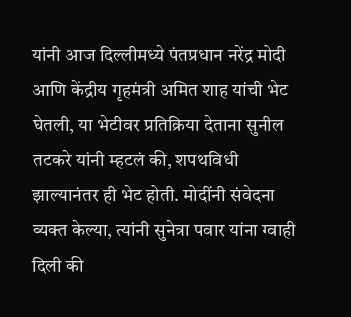यांनी आज दिल्लीमध्ये पंतप्रधान नरेंद्र मोदी आणि केंद्रीय गृहमंत्री अमित शाह यांची भेट घेतली, या भेटीवर प्रतिक्रिया देताना सुनील तटकरे यांनी म्हटलं की, शपथविधी झाल्यानंतर ही भेट होती. मोदींनी संवेदना व्यक्त केल्या, त्यांनी सुनेत्रा पवार यांना ग्वाही दिली की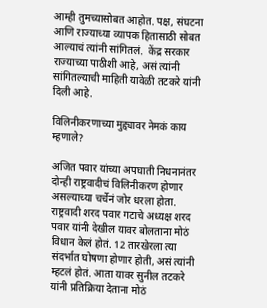आम्ही तुमच्यासोबत आहोत. पक्ष, संघटना आणि राज्याच्या व्यापक हितासाठी सोबत आल्याचं त्यांनी सांगितलं.  केंद्र सरकार राज्याच्या पाठीशी आहे, असं त्यांनी सांगितल्याची माहिती यावेळी तटकरे यांनी दिली आहे.

विलिनीकरणाच्या मुद्द्यावर नेमकं काय म्हणाले?

अजित पवार यांच्या अपघाती निधनानंतर दोन्ही राष्ट्रवादीचं विलिनीकरण होणार असल्याच्या चर्चेनं जोर धरला होता. राष्ट्रवादी शरद पवार गटाचे अध्यक्ष शरद पवार यांनी देखील यावर बोलताना मोठं विधान केलं होतं. 12 तारखेरला त्या संदर्भात घोषणा होणार होती, असं त्यांनी म्हटलं होतं. आता यावर सुनील तटकरे यांनी प्रतिक्रिया देताना मोठं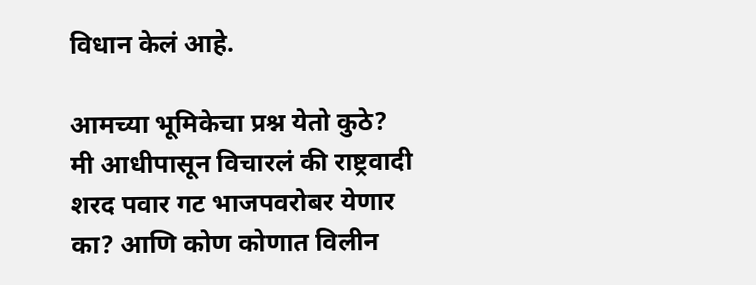विधान केलं आहे.

आमच्या भूमिकेचा प्रश्न येतो कुठे? मी आधीपासून विचारलं की राष्ट्रवादी शरद पवार गट भाजपवरोबर येणार का? आणि कोण कोणात विलीन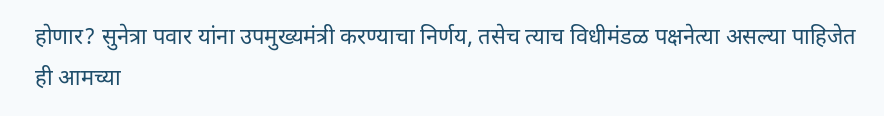होणार? सुनेत्रा पवार यांना उपमुख्यमंत्री करण्याचा निर्णय, तसेच त्याच विधीमंडळ पक्षनेत्या असल्या पाहिजेत ही आमच्या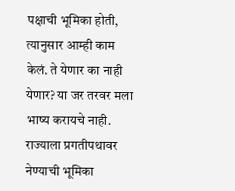पक्षाची भूमिका होती, त्यानुसार आम्ही काम केलं. ते येणार का नाही येणार? या जर तरवर मला भाष्य करायचे नाही. राज्याला प्रगतीपथावर नेण्याची भूमिका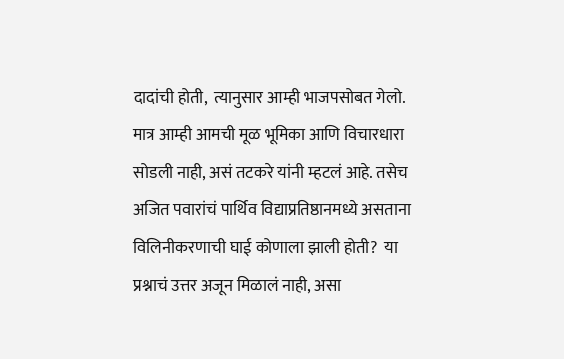दादांची होती,  त्यानुसार आम्ही भाजपसोबत गेलो.  मात्र आम्ही आमची मूळ भूमिका आणि विचारधारा सोडली नाही, असं तटकरे यांनी म्हटलं आहे. तसेच  अजित पवारांचं पार्थिव विद्याप्रतिष्ठानमध्ये असताना विलिनीकरणाची घाई कोणाला झाली होती?  या प्रश्नाचं उत्तर अजून मिळालं नाही, असा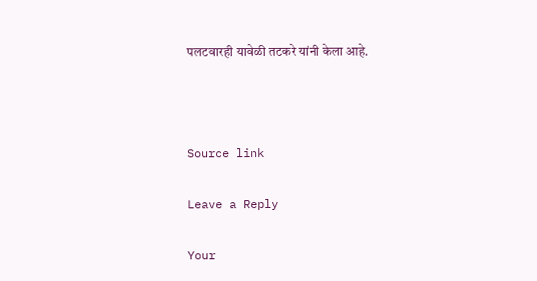पलटवारही यावेळी तटकरे यांनी केला आहे.



Source link

Leave a Reply

Your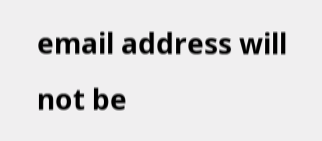email address will not be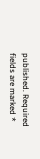published. Required fields are marked *